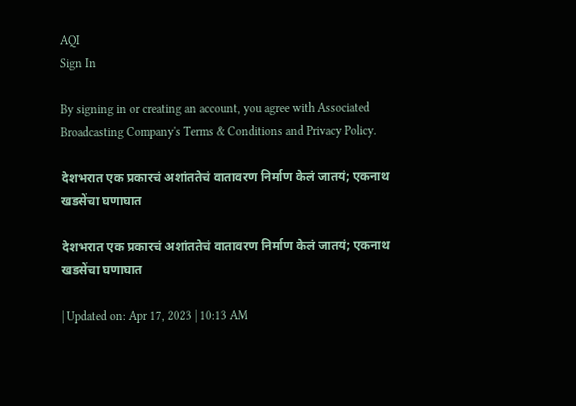AQI
Sign In

By signing in or creating an account, you agree with Associated Broadcasting Company's Terms & Conditions and Privacy Policy.

देशभरात एक प्रकारचं अशांततेचं वातावरण निर्माण केलं जातयं; एकनाथ खडसेंचा घणाघात

देशभरात एक प्रकारचं अशांततेचं वातावरण निर्माण केलं जातयं; एकनाथ खडसेंचा घणाघात

| Updated on: Apr 17, 2023 | 10:13 AM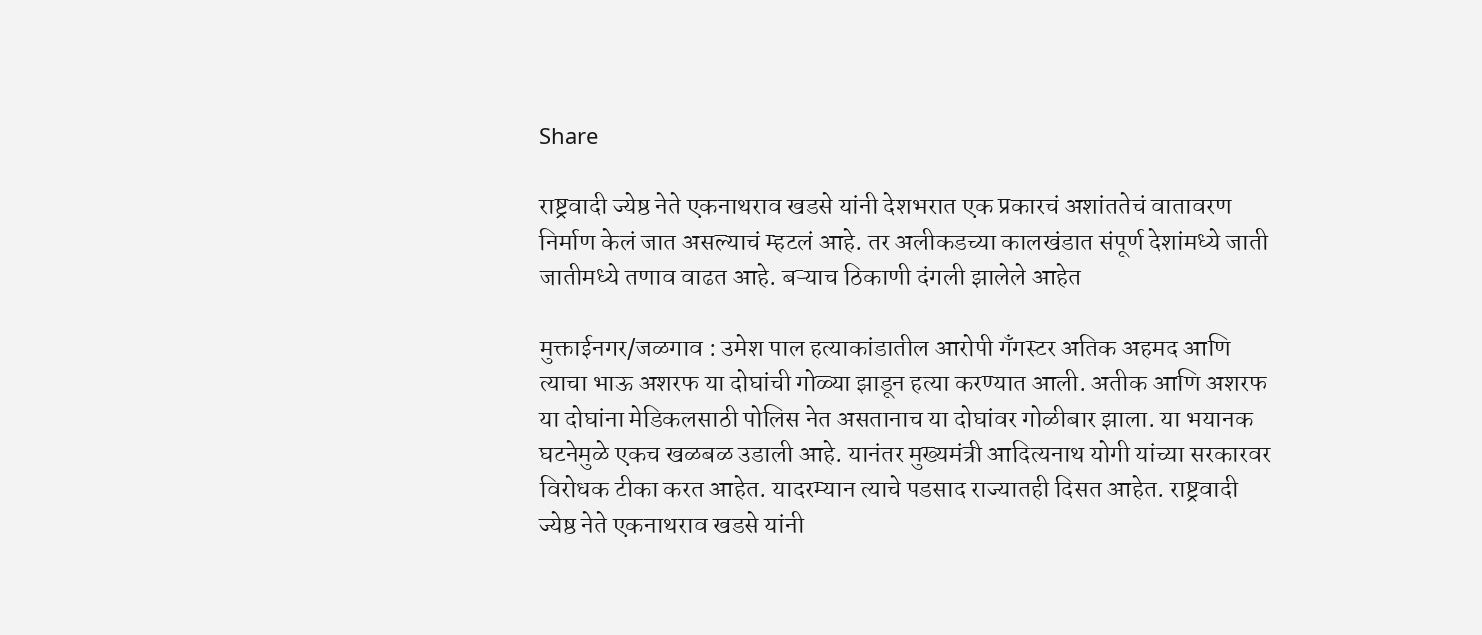Share

राष्ट्रवादी ज्येष्ठ नेते एकनाथराव खडसे यांनी देशभरात एक प्रकारचं अशांततेचं वातावरण निर्माण केलं जात असल्याचं म्हटलं आहे. तर अलीकडच्या कालखंडात संपूर्ण देशांमध्ये जाती जातीमध्ये तणाव वाढत आहे. बऱ्याच ठिकाणी दंगली झालेले आहेत

मुक्ताईनगर/जळगाव : उमेश पाल हत्याकांडातील आरोपी गँगस्टर अतिक अहमद आणि त्याचा भाऊ अशरफ या दोघांची गोळ्या झाडून हत्या करण्यात आली. अतीक आणि अशरफ या दोघांना मेडिकलसाठी पोलिस नेत असतानाच या दोघांवर गोळीबार झाला. या भयानक घटनेमुळे एकच खळबळ उडाली आहे. यानंतर मुख्यमंत्री आदित्यनाथ योगी यांच्या सरकारवर विरोधक टीका करत आहेत. यादरम्यान त्याचे पडसाद राज्यातही दिसत आहेत. राष्ट्रवादी ज्येष्ठ नेते एकनाथराव खडसे यांनी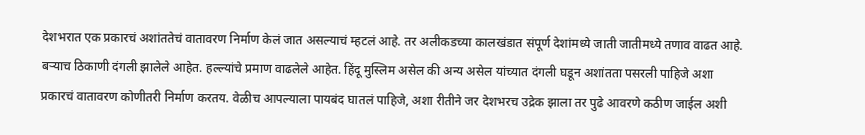देशभरात एक प्रकारचं अशांततेचं वातावरण निर्माण केलं जात असल्याचं म्हटलं आहे. तर अलीकडच्या कालखंडात संपूर्ण देशांमध्ये जाती जातीमध्ये तणाव वाढत आहे. बऱ्याच ठिकाणी दंगली झालेले आहेत. हल्ल्यांचे प्रमाण वाढलेले आहेत. हिंदू मुस्लिम असेल की अन्य असेल यांच्यात दंगली घडून अशांतता पसरली पाहिजे अशा प्रकारचं वातावरण कोणीतरी निर्माण करतय. वेळीच आपल्याला पायबंद घातलं पाहिजे, अशा रीतीने जर देशभरच उद्रेक झाला तर पुढे आवरणे कठीण जाईल अशी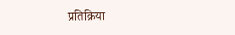प्रतिक्रिया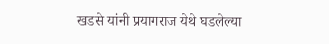खडसे यांनी प्रयागराज येथे घडलेल्या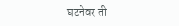घटनेवर ती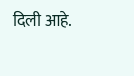दिली आहे.